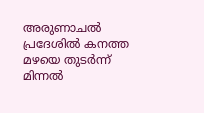അരുണാചൽ പ്രദേശിൽ കനത്ത മഴയെ തുടർന്ന് മിന്നൽ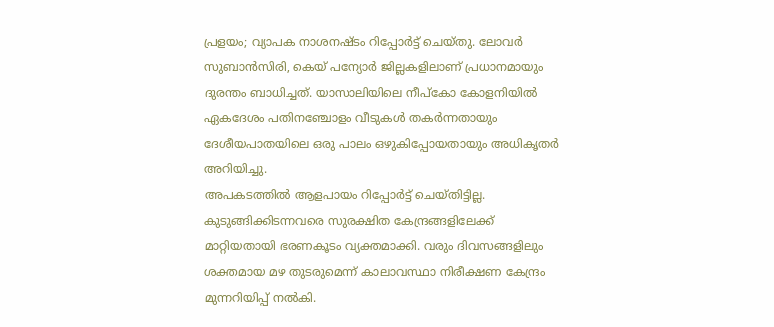പ്രളയം; വ്യാപക നാശനഷ്ടം റിപ്പോർട്ട് ചെയ്തു. ലോവർ സുബാൻസിരി, കെയ് പന്യോർ ജില്ലകളിലാണ് പ്രധാനമായും ദുരന്തം ബാധിച്ചത്. യാസാലിയിലെ നീപ്കോ കോളനിയിൽ ഏകദേശം പതിനഞ്ചോളം വീടുകൾ തകർന്നതായും ദേശീയപാതയിലെ ഒരു പാലം ഒഴുകിപ്പോയതായും അധികൃതർ അറിയിച്ചു.
അപകടത്തിൽ ആളപായം റിപ്പോർട്ട് ചെയ്തിട്ടില്ല. കുടുങ്ങിക്കിടന്നവരെ സുരക്ഷിത കേന്ദ്രങ്ങളിലേക്ക് മാറ്റിയതായി ഭരണകൂടം വ്യക്തമാക്കി. വരും ദിവസങ്ങളിലും ശക്തമായ മഴ തുടരുമെന്ന് കാലാവസ്ഥാ നിരീക്ഷണ കേന്ദ്രം മുന്നറിയിപ്പ് നൽകി.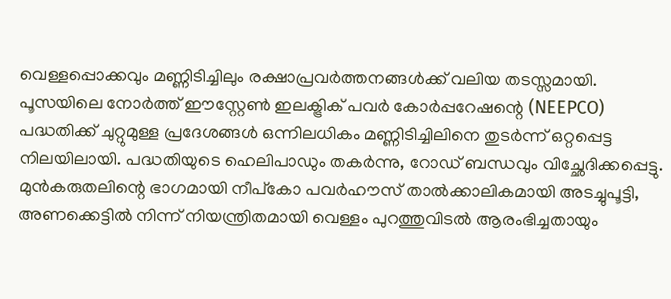വെള്ളപ്പൊക്കവും മണ്ണിടിച്ചിലും രക്ഷാപ്രവർത്തനങ്ങൾക്ക് വലിയ തടസ്സമായി. പൂസയിലെ നോർത്ത് ഈസ്റ്റേൺ ഇലക്ട്രിക് പവർ കോർപ്പറേഷന്റെ (NEEPCO) പദ്ധതിക്ക് ചുറ്റുമുള്ള പ്രദേശങ്ങൾ ഒന്നിലധികം മണ്ണിടിച്ചിലിനെ തുടർന്ന് ഒറ്റപ്പെട്ട നിലയിലായി. പദ്ധതിയുടെ ഹെലിപാഡും തകർന്നു, റോഡ് ബന്ധവും വിച്ഛേദിക്കപ്പെട്ടു.
മുൻകരുതലിന്റെ ഭാഗമായി നീപ്കോ പവർഹൗസ് താൽക്കാലികമായി അടച്ചുപൂട്ടി, അണക്കെട്ടിൽ നിന്ന് നിയന്ത്രിതമായി വെള്ളം പുറത്തുവിടൽ ആരംഭിച്ചതായും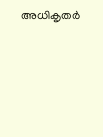അധികൃതർ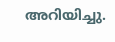അറിയിച്ചു.